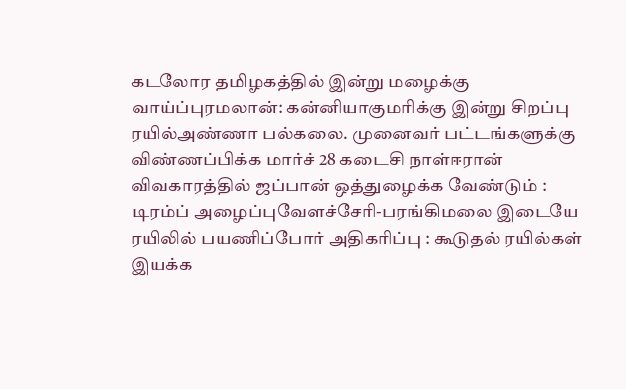கடலோர தமிழகத்தில் இன்று மழைக்கு வாய்ப்புரமலான்: கன்னியாகுமரிக்கு இன்று சிறப்பு ரயில்அண்ணா பல்கலை. முனைவர் பட்டங்களுக்கு விண்ணப்பிக்க மார்ச் 28 கடைசி நாள்ஈரான் விவகாரத்தில் ஜப்பான் ஒத்துழைக்க வேண்டும் : டிரம்ப் அழைப்புவேளச்சேரி-பரங்கிமலை இடையே ரயிலில் பயணிப்போர் அதிகரிப்பு : கூடுதல் ரயில்கள் இயக்க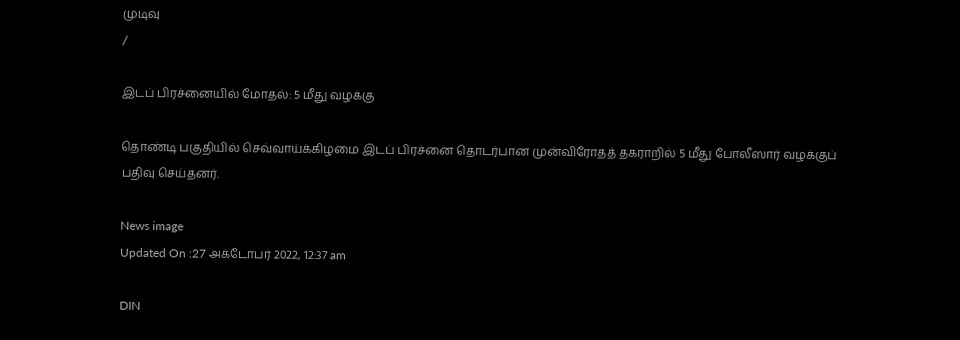முடிவு
/

இடப் பிரச்னையில் மோதல்: 5 மீது வழக்கு

தொண்டி பகுதியில் செவ்வாய்க்கிழமை இடப் பிரச்னை தொடர்பான முன்விரோதத் தகராறில் 5 மீது போலீஸார் வழக்குப் பதிவு செய்தனர்.

News image
Updated On :27 அக்டோபர் 2022, 12:37 am

DIN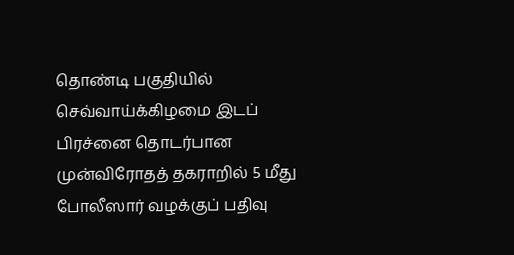தொண்டி பகுதியில் செவ்வாய்க்கிழமை இடப் பிரச்னை தொடர்பான முன்விரோதத் தகராறில் 5 மீது போலீஸார் வழக்குப் பதிவு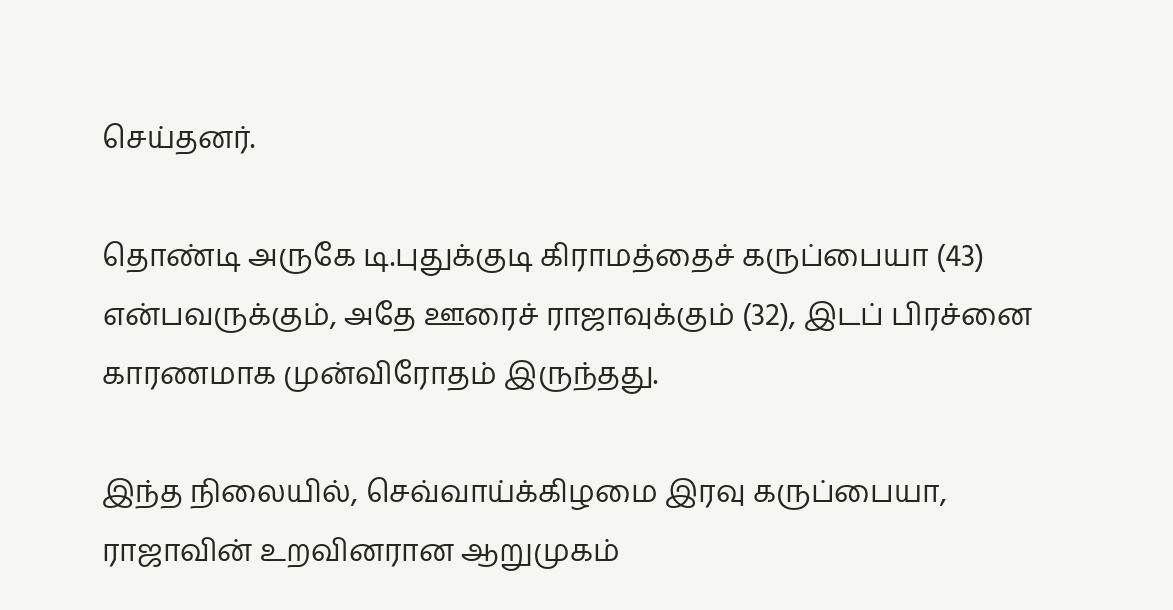செய்தனர்.

தொண்டி அருகே டி.புதுக்குடி கிராமத்தைச் கருப்பையா (43) என்பவருக்கும், அதே ஊரைச் ராஜாவுக்கும் (32), இடப் பிரச்னை காரணமாக முன்விரோதம் இருந்தது.

இந்த நிலையில், செவ்வாய்க்கிழமை இரவு கருப்பையா, ராஜாவின் உறவினரான ஆறுமுகம்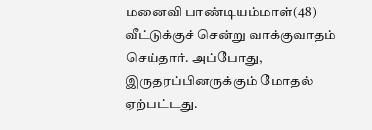மனைவி பாண்டியம்மாள்(48) வீட்டுக்குச் சென்று வாக்குவாதம் செய்தார். அப்போது, இருதரப்பினருக்கும் மோதல் ஏற்பட்டது.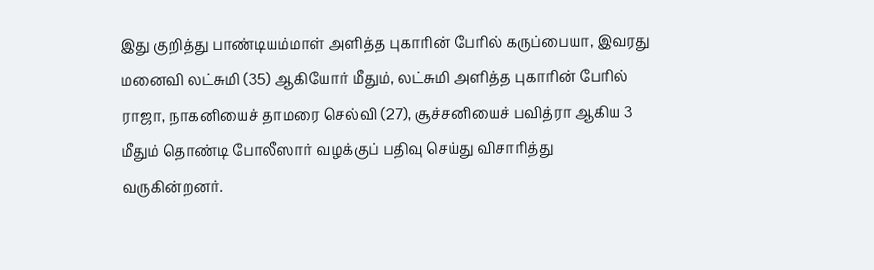இது குறித்து பாண்டியம்மாள் அளித்த புகாரின் பேரில் கருப்பையா, இவரது மனைவி லட்சுமி (35) ஆகியோர் மீதும், லட்சுமி அளித்த புகாரின் பேரில் ராஜா, நாகனியைச் தாமரை செல்வி (27), சூச்சனியைச் பவித்ரா ஆகிய 3 மீதும் தொண்டி போலீஸார் வழக்குப் பதிவு செய்து விசாரித்து வருகின்றனர்.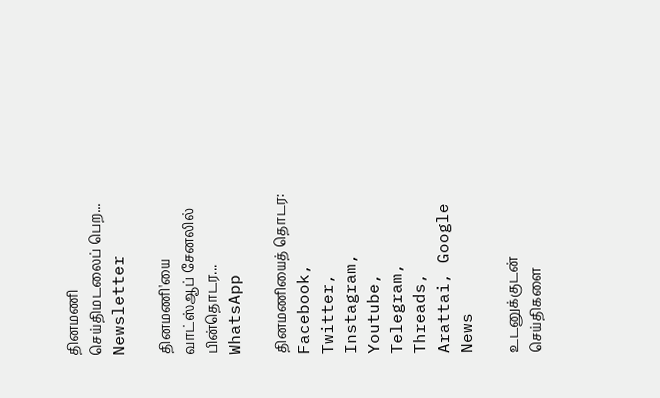தினமணி செய்திமடலைப் பெற... Newsletter

தினமணி'யை வாட்ஸ்ஆப் சேனலில் பின்தொடர... WhatsApp

தினமணியைத் தொடர: Facebook, Twitter, Instagram, Youtube, Telegram, Threads, Arattai, Google News

உடனுக்குடன் செய்திகளை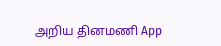அறிய தினமணி App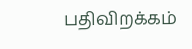பதிவிறக்கம்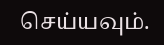செய்யவும்.